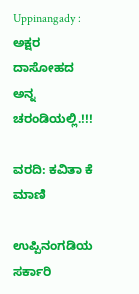Uppinangady : ಅಕ್ಷರ ದಾಸೋಹದ ಅನ್ನ ಚರಂಡಿಯಲ್ಲಿ.!!!

ವರದಿ: ಕವಿತಾ ಕೆ ಮಾಣಿ

ಉಪ್ಪಿನಂಗಡಿಯ ಸರ್ಕಾರಿ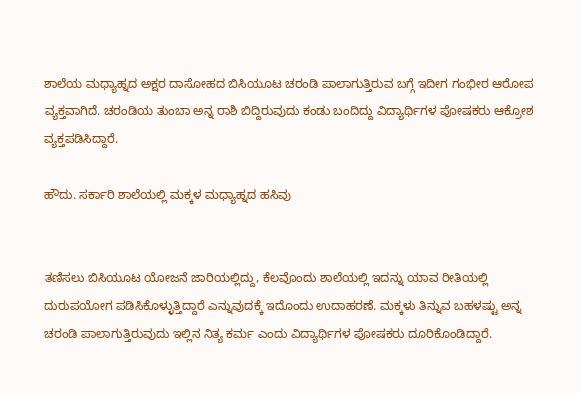ಶಾಲೆಯ ಮಧ್ಯಾಹ್ನದ ಅಕ್ಷರ ದಾಸೋಹದ ಬಿಸಿಯೂಟ ಚರಂಡಿ ಪಾಲಾಗುತ್ತಿರುವ ಬಗ್ಗೆ ಇದೀಗ ಗಂಭೀರ ಆರೋಪ ವ್ಯಕ್ತವಾಗಿದೆ. ಚರಂಡಿಯ ತುಂಬಾ ಅನ್ನ ರಾಶಿ ಬಿದ್ದಿರುವುದು ಕಂಡು ಬಂದಿದ್ದು ವಿದ್ಯಾರ್ಥಿಗಳ ಪೋಷಕರು ಆಕ್ರೋಶ ವ್ಯಕ್ತಪಡಿಸಿದ್ದಾರೆ‌.

ಹೌದು. ಸರ್ಕಾರಿ ಶಾಲೆಯಲ್ಲಿ ಮಕ್ಕಳ ಮಧ್ಯಾಹ್ನದ ಹಸಿವು


ತಣಿಸಲು ಬಿಸಿಯೂಟ ಯೋಜನೆ ಜಾರಿಯಲ್ಲಿದ್ದು, ಕೆಲವೊಂದು ಶಾಲೆಯಲ್ಲಿ ಇದನ್ನು ಯಾವ ರೀತಿಯಲ್ಲಿ ದುರುಪಯೋಗ ಪಡಿಸಿಕೊಳ್ಳುತ್ತಿದ್ದಾರೆ ಎನ್ನುವುದಕ್ಕೆ ಇದೊಂದು ಉದಾಹರಣೆ. ಮಕ್ಕಳು ತಿನ್ನುವ ಬಹಳಷ್ಟು ಅನ್ನ ಚರಂಡಿ ಪಾಲಾಗುತ್ತಿರುವುದು ಇಲ್ಲಿನ ನಿತ್ಯ ಕರ್ಮ ಎಂದು ವಿದ್ಯಾರ್ಥಿಗಳ ಪೋಷಕರು ದೂರಿಕೊಂಡಿದ್ದಾರೆ.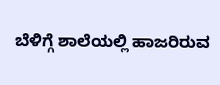ಬೆಳಿಗ್ಗೆ ಶಾಲೆಯಲ್ಲಿ ಹಾಜರಿರುವ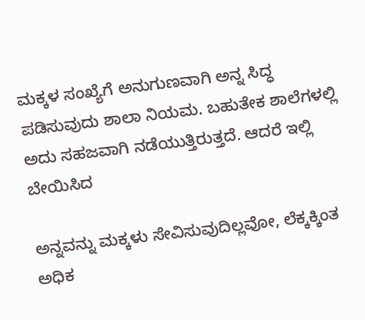ಮಕ್ಕಳ ಸಂಖ್ಯೆಗೆ ಅನುಗುಣವಾಗಿ ಅನ್ನ ಸಿದ್ಧ ಪಡಿಸುವುದು ಶಾಲಾ ನಿಯಮ. ಬಹುತೇಕ ಶಾಲೆಗಳಲ್ಲಿ ಅದು ಸಹಜವಾಗಿ ನಡೆಯುತ್ತಿರುತ್ತದೆ. ಆದರೆ ಇಲ್ಲಿ ಬೇಯಿಸಿದ

ಅನ್ನವನ್ನು ಮಕ್ಕಳು ಸೇವಿಸುವುದಿಲ್ಲವೋ, ಲೆಕ್ಕಕ್ಕಿಂತ ಅಧಿಕ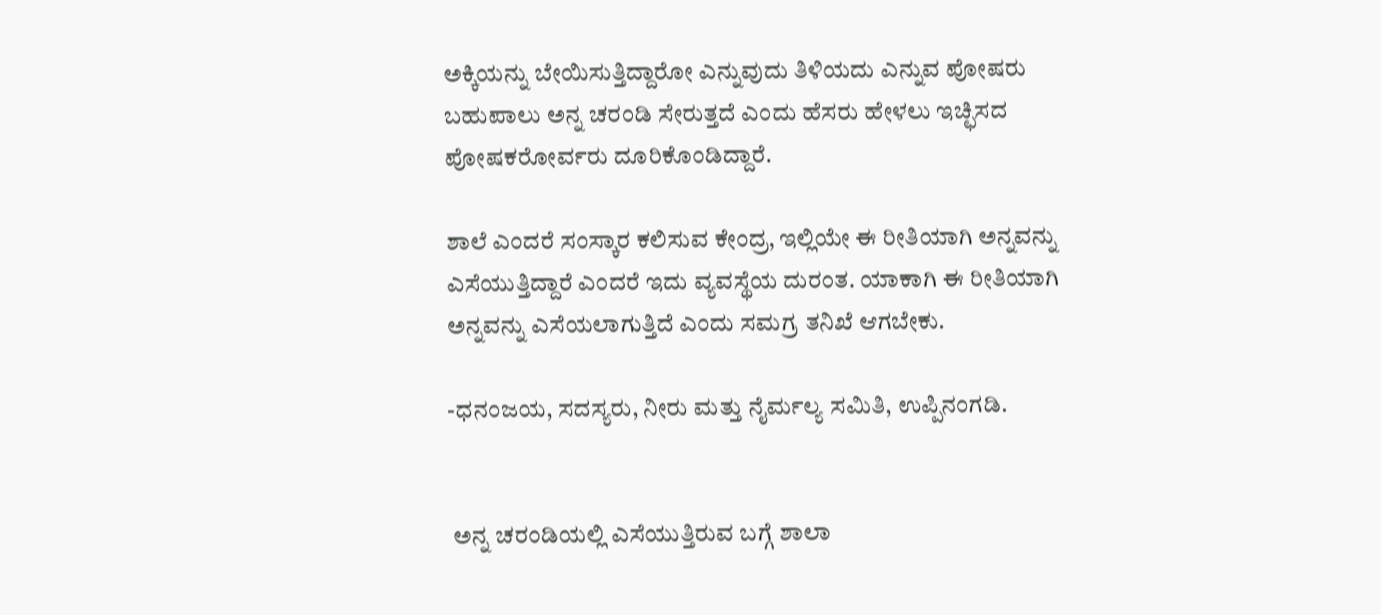ಅಕ್ಕಿಯನ್ನು ಬೇಯಿಸುತ್ತಿದ್ದಾರೋ ಎನ್ನುವುದು ತಿಳಿಯದು ಎನ್ನುವ ಪೋಷರು ಬಹುಪಾಲು ಅನ್ನ ಚರಂಡಿ ಸೇರುತ್ತದೆ ಎಂದು ಹೆಸರು ಹೇಳಲು ಇಚ್ಛಿಸದ ಪೋಷಕರೋರ್ವರು ದೂರಿಕೊಂಡಿದ್ದಾರೆ.

ಶಾಲೆ ಎಂದರೆ ಸಂಸ್ಕಾರ ಕಲಿಸುವ ಕೇಂದ್ರ, ಇಲ್ಲಿಯೇ ಈ ರೀತಿಯಾಗಿ ಅನ್ನವನ್ನು ಎಸೆಯುತ್ತಿದ್ದಾರೆ ಎಂದರೆ ಇದು ವ್ಯವಸ್ಥೆಯ ದುರಂತ. ಯಾಕಾಗಿ ಈ ರೀತಿಯಾಗಿ ಅನ್ನವನ್ನು ಎಸೆಯಲಾಗುತ್ತಿದೆ ಎಂದು ಸಮಗ್ರ ತನಿಖೆ ಆಗಬೇಕು.

-ಧನಂಜಯ, ಸದಸ್ಯರು, ನೀರು ಮತ್ತು ನೈರ್ಮಲ್ಯ ಸಮಿತಿ, ಉಪ್ಪಿನಂಗಡಿ.


 ಅನ್ನ ಚರಂಡಿಯಲ್ಲಿ ಎಸೆಯುತ್ತಿರುವ ಬಗ್ಗೆ ಶಾಲಾ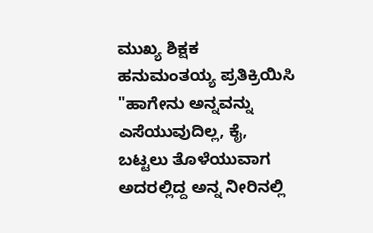ಮುಖ್ಯ ಶಿಕ್ಷಕ ಹನುಮಂತಯ್ಯ ಪ್ರತಿಕ್ರಿಯಿಸಿ "ಹಾಗೇನು ಅನ್ನವನ್ನು ಎಸೆಯುವುದಿಲ್ಲ, ಕೈ, ಬಟ್ಟಲು ತೊಳೆಯುವಾಗ ಅದರಲ್ಲಿದ್ದ ಅನ್ನ ನೀರಿನಲ್ಲಿ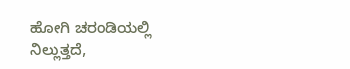ಹೋಗಿ ಚರಂಡಿಯಲ್ಲಿ ನಿಲ್ಲುತ್ತದೆ,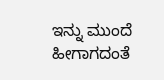ಇನ್ನು ಮುಂದೆ ಹೀಗಾಗದಂತೆ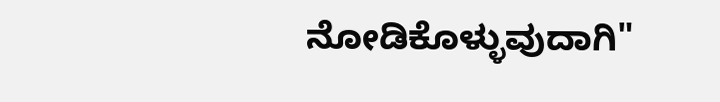ನೋಡಿಕೊಳ್ಳುವುದಾಗಿ"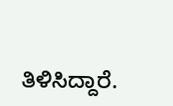ತಿಳಿಸಿದ್ದಾರೆ.